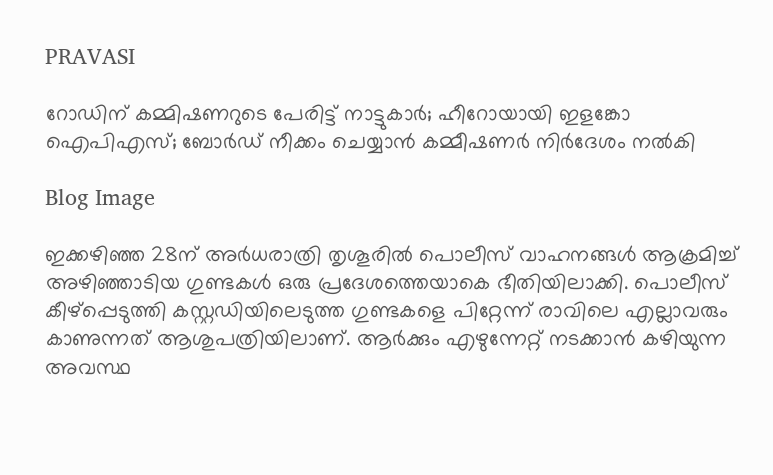PRAVASI

റോഡിന് കമ്മിഷണറുടെ പേരിട്ട് നാട്ടുകാർ; ഹീറോയായി ഇളങ്കോ ഐപിഎസ്; ബോർഡ് നീക്കം ചെയ്യാൻ കമ്മീഷണർ നിർദേശം നൽകി

Blog Image

ഇക്കഴിഞ്ഞ 28ന് അർധരാത്രി തൃശൂരിൽ പൊലീസ് വാഹനങ്ങൾ ആക്രമിച്ച് അഴിഞ്ഞാടിയ ഗുണ്ടകൾ ഒരു പ്രദേശത്തെയാകെ ഭീതിയിലാക്കി. പൊലീസ് കീഴ്പ്പെടുത്തി കസ്റ്റഡിയിലെടുത്ത ഗുണ്ടകളെ പിറ്റേന്ന് രാവിലെ എല്ലാവരും കാണുന്നത് ആശുപത്രിയിലാണ്. ആർക്കും എഴുന്നേറ്റ് നടക്കാൻ കഴിയുന്ന അവസ്ഥ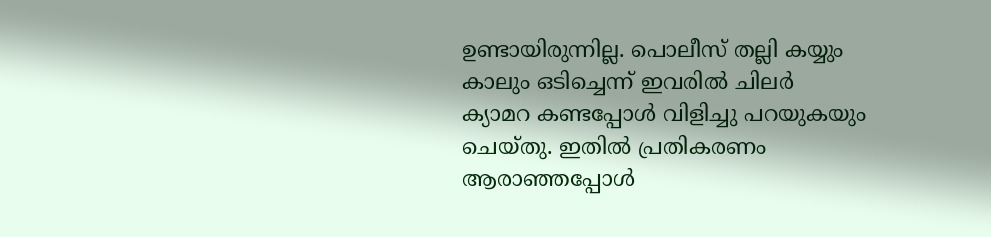ഉണ്ടായിരുന്നില്ല. പൊലീസ് തല്ലി കയ്യും കാലും ഒടിച്ചെന്ന് ഇവരിൽ ചിലർ ക്യാമറ കണ്ടപ്പോൾ വിളിച്ചു പറയുകയും ചെയ്തു. ഇതിൽ പ്രതികരണം ആരാഞ്ഞപ്പോൾ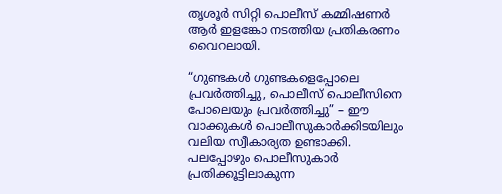തൃശൂർ സിറ്റി പൊലീസ് കമ്മിഷണർ ആർ ഇളങ്കോ നടത്തിയ പ്രതികരണം വൈറലായി.

“ഗുണ്ടകൾ ഗുണ്ടകളെപ്പോലെ പ്രവർത്തിച്ചു, പൊലീസ് പൊലീസിനെ പോലെയും പ്രവർത്തിച്ചു” – ഈ വാക്കുകൾ പൊലീസുകാർക്കിടയിലും വലിയ സ്വീകാര്യത ഉണ്ടാക്കി. പലപ്പോഴും പൊലീസുകാർ പ്രതിക്കൂട്ടിലാകുന്ന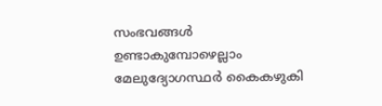സംഭവങ്ങൾ ഉണ്ടാകുമ്പോഴെല്ലാം മേലുദ്യോഗസ്ഥർ കൈകഴുകി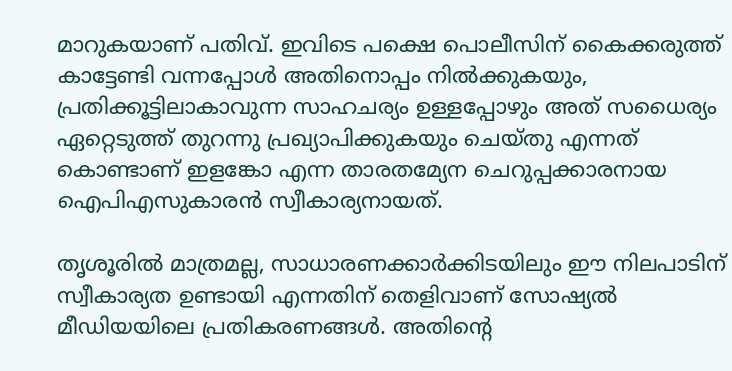മാറുകയാണ് പതിവ്. ഇവിടെ പക്ഷെ പൊലീസിന് കൈക്കരുത്ത് കാട്ടേണ്ടി വന്നപ്പോൾ അതിനൊപ്പം നിൽക്കുകയും, പ്രതിക്കൂട്ടിലാകാവുന്ന സാഹചര്യം ഉള്ളപ്പോഴും അത് സധൈര്യം ഏറ്റെടുത്ത് തുറന്നു പ്രഖ്യാപിക്കുകയും ചെയ്തു എന്നത് കൊണ്ടാണ് ഇളങ്കോ എന്ന താരതമ്യേന ചെറുപ്പക്കാരനായ ഐപിഎസുകാരൻ സ്വീകാര്യനായത്.

തൃശൂരിൽ മാത്രമല്ല, സാധാരണക്കാർക്കിടയിലും ഈ നിലപാടിന് സ്വീകാര്യത ഉണ്ടായി എന്നതിന് തെളിവാണ് സോഷ്യൽ മീഡിയയിലെ പ്രതികരണങ്ങൾ. അതിൻ്റെ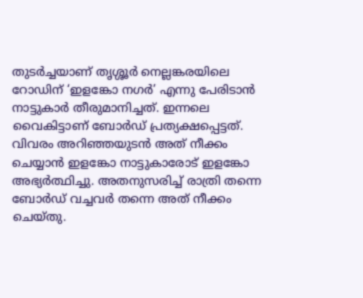തുടർച്ചയാണ് തൃശ്ശൂർ നെല്ലങ്കരയിലെ റോഡിന് ‘ഇളങ്കോ നഗർ’ എന്നു പേരിടാൻ നാട്ടുകാർ തീരുമാനിച്ചത്. ഇന്നലെ വൈകിട്ടാണ് ബോർഡ് പ്രത്യക്ഷപ്പെട്ടത്. വിവരം അറിഞ്ഞയുടൻ അത് നീക്കം ചെയ്യാൻ ഇളങ്കോ നാട്ടുകാരോട് ഇളങ്കോ അഭ്യർത്ഥിച്ചു. അതനുസരിച്ച് രാത്രി തന്നെ ബോർഡ് വച്ചവർ തന്നെ അത് നീക്കം ചെയ്തു.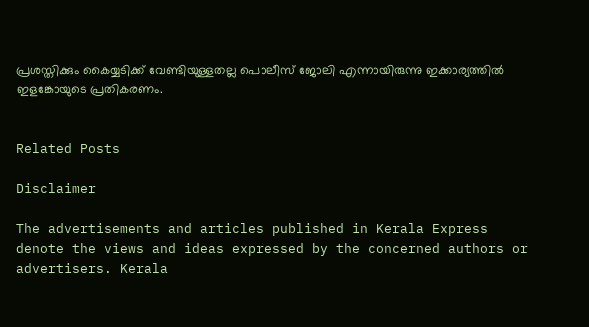പ്രശസ്തിക്കും കൈയ്യടിക്ക് വേണ്ടിയുള്ളതല്ല പൊലീസ് ജോലി എന്നായിരുന്നു ഇക്കാര്യത്തിൽ ഇളങ്കോയുടെ പ്രതികരണം.


Related Posts

Disclaimer

The advertisements and articles published in Kerala Express denote the views and ideas expressed by the concerned authors or advertisers. Kerala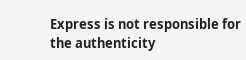Express is not responsible for the authenticity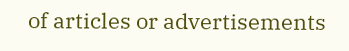of articles or advertisements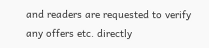and readers are requested to verify any offers etc. directly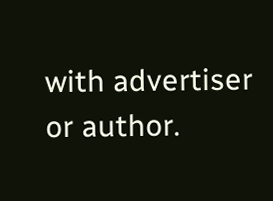with advertiser or author.